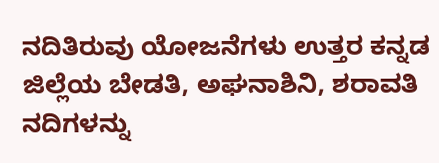ನದಿತಿರುವು ಯೋಜನೆಗಳು ಉತ್ತರ ಕನ್ನಡ ಜಿಲ್ಲೆಯ ಬೇಡತಿ, ಅಘನಾಶಿನಿ, ಶರಾವತಿ ನದಿಗಳನ್ನು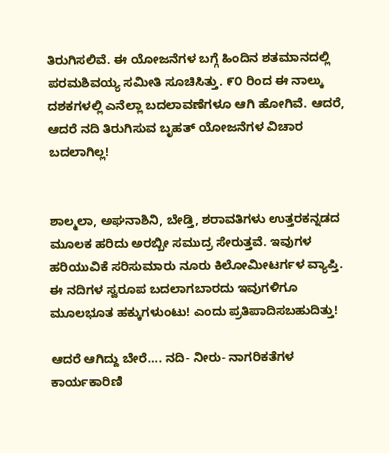ತಿರುಗಿಸಲಿವೆ. ಈ ಯೋಜನೆಗಳ ಬಗ್ಗೆ ಹಿಂದಿನ ಶತಮಾನದಲ್ಲಿ ಪರಮಶಿವಯ್ಯ ಸಮೀತಿ ಸೂಚಿಸಿತ್ತು. ೯೦ ರಿಂದ ಈ ನಾಲ್ಕು ದಶಕಗಳಲ್ಲಿ ಎನೆಲ್ಲಾ ಬದಲಾವಣೆಗಳೂ ಆಗಿ ಹೋಗಿವೆ. ಆದರೆ, ಆದರೆ ನದಿ ತಿರುಗಿಸುವ ಬೃಹತ್ ಯೋಜನೆಗಳ ವಿಚಾರ ಬದಲಾಗಿಲ್ಲ!


ಶಾಲ್ಮಲಾ, ಅಘನಾಶಿನಿ, ಬೇಡ್ತಿ, ಶರಾವತಿಗಳು ಉತ್ತರಕನ್ನಡದ ಮೂಲಕ ಹರಿದು ಅರಬ್ಬೀ ಸಮುದ್ರ ಸೇರುತ್ತವೆ. ಇವುಗಳ ಹರಿಯುವಿಕೆ ಸರಿಸುಮಾರು ನೂರು ಕಿಲೋಮೀಟರ್ಗಳ ವ್ಯಾಪ್ತಿ. ಈ ನದಿಗಳ ಸ್ವರೂಪ ಬದಲಾಗಬಾರದು ಇವುಗಳಿಗೂ ಮೂಲಭೂತ ಹಕ್ಕುಗಳುಂಟು! ಎಂದು ಪ್ರತಿಪಾದಿಸಬಹುದಿತ್ತು!

ಆದರೆ ಆಗಿದ್ದು ಬೇರೆ…. ನದಿ- ನೀರು- ನಾಗರಿಕತೆಗಳ ಕಾರ್ಯಕಾರಿಣಿ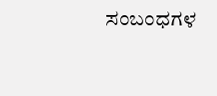ಸಂಬಂಧಗಳ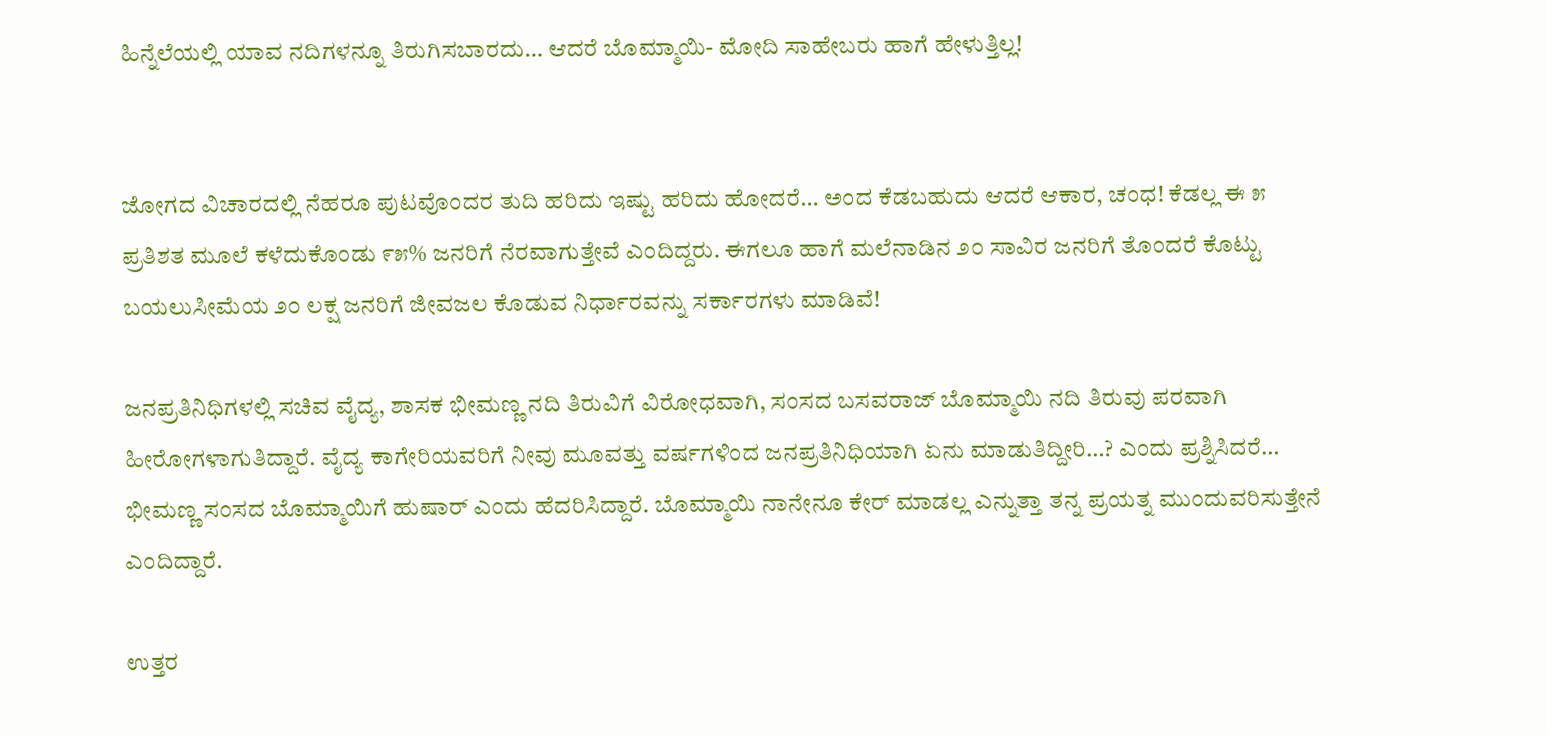ಹಿನ್ನೆಲೆಯಲ್ಲಿ ಯಾವ ನದಿಗಳನ್ನೂ ತಿರುಗಿಸಬಾರದು… ಆದರೆ ಬೊಮ್ಮಾಯಿ- ಮೋದಿ ಸಾಹೇಬರು ಹಾಗೆ ಹೇಳುತ್ತಿಲ್ಲ!


ಜೋಗದ ವಿಚಾರದಲ್ಲಿ ನೆಹರೂ ಪುಟವೊಂದರ ತುದಿ ಹರಿದು ಇಷ್ಟು ಹರಿದು ಹೋದರೆ… ಅಂದ ಕೆಡಬಹುದು ಆದರೆ ಆಕಾರ, ಚಂಧ! ಕೆಡಲ್ಲ ಈ ೫ ಪ್ರತಿಶತ ಮೂಲೆ ಕಳೆದುಕೊಂಡು ೯೫% ಜನರಿಗೆ ನೆರವಾಗುತ್ತೇವೆ ಎಂದಿದ್ದರು. ಈಗಲೂ ಹಾಗೆ ಮಲೆನಾಡಿನ ೨೦ ಸಾವಿರ ಜನರಿಗೆ ತೊಂದರೆ ಕೊಟ್ಟು ಬಯಲುಸೀಮೆಯ ೨೦ ಲಕ್ಷ ಜನರಿಗೆ ಜೀವಜಲ ಕೊಡುವ ನಿರ್ಧಾರವನ್ನು ಸರ್ಕಾರಗಳು ಮಾಡಿವೆ!

ಜನಪ್ರತಿನಿಧಿಗಳಲ್ಲಿ ಸಚಿವ ವೈದ್ಯ, ಶಾಸಕ ಭೀಮಣ್ಣ ನದಿ ತಿರುವಿಗೆ ವಿರೋಧವಾಗಿ, ಸಂಸದ ಬಸವರಾಜ್ ಬೊಮ್ಮಾಯಿ ನದಿ ತಿರುವು ಪರವಾಗಿ ಹೀರೋಗಳಾಗುತಿದ್ದಾರೆ. ವೈದ್ಯ ಕಾಗೇರಿಯವರಿಗೆ ನೀವು ಮೂವತ್ತು ವರ್ಷಗಳಿಂದ ಜನಪ್ರತಿನಿಧಿಯಾಗಿ ಏನು ಮಾಡುತಿದ್ದೀರಿ…? ಎಂದು ಪ್ರಶ್ನಿಸಿದರೆ… ಭೀಮಣ್ಣ ಸಂಸದ ಬೊಮ್ಮಾಯಿಗೆ ಹುಷಾರ್ ಎಂದು ಹೆದರಿಸಿದ್ದಾರೆ. ಬೊಮ್ಮಾಯಿ ನಾನೇನೂ ಕೇರ್ ಮಾಡಲ್ಲ ಎನ್ನುತ್ತಾ ತನ್ನ ಪ್ರಯತ್ನ ಮುಂದುವರಿಸುತ್ತೇನೆ ಎಂದಿದ್ದಾರೆ.

ಉತ್ತರ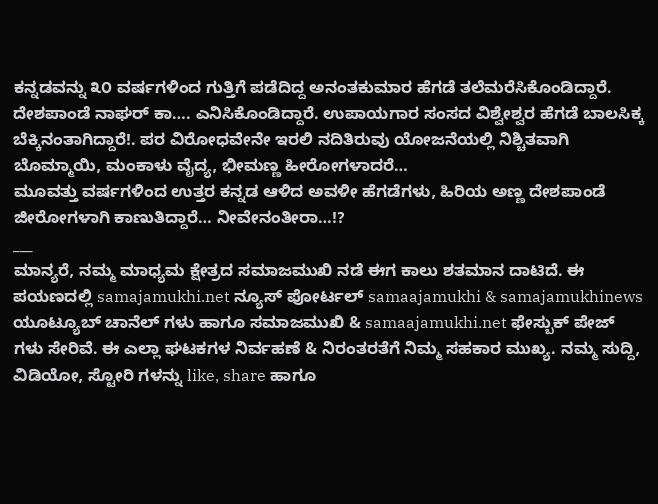ಕನ್ನಡವನ್ನು ೩೦ ವರ್ಷಗಳಿಂದ ಗುತ್ತಿಗೆ ಪಡೆದಿದ್ದ ಅನಂತಕುಮಾರ ಹೆಗಡೆ ತಲೆಮರೆಸಿಕೊಂಡಿದ್ದಾರೆ. ದೇಶಪಾಂಡೆ ನಾಘರ್ ಕಾ…. ಎನಿಸಿಕೊಂಡಿದ್ದಾರೆ. ಉಪಾಯಗಾರ ಸಂಸದ ವಿಶ್ವೇಶ್ವರ ಹೆಗಡೆ ಬಾಲಸಿಕ್ಕ ಬೆಕ್ಕಿನಂತಾಗಿದ್ದಾರೆ!. ಪರ ವಿರೋಧವೇನೇ ಇರಲಿ ನದಿತಿರುವು ಯೋಜನೆಯಲ್ಲಿ ನಿಶ್ಚಿತವಾಗಿ ಬೊಮ್ಮಾಯಿ, ಮಂಕಾಳು ವೈದ್ಯ, ಭೀಮಣ್ಣ ಹೀರೋಗಳಾದರೆ…
ಮೂವತ್ತು ವರ್ಷಗಳಿಂದ ಉತ್ತರ ಕನ್ನಡ ಆಳಿದ ಅವಳೀ ಹೆಗಡೆಗಳು, ಹಿರಿಯ ಅಣ್ಣ ದೇಶಪಾಂಡೆ ಜೀರೋಗಳಾಗಿ ಕಾಣುತಿದ್ದಾರೆ… ನೀವೇನಂತೀರಾ…!?
___
ಮಾನ್ಯರೆ, ನಮ್ಮ ಮಾಧ್ಯಮ ಕ್ಷೇತ್ರದ ಸಮಾಜಮುಖಿ ನಡೆ ಈಗ ಕಾಲು ಶತಮಾನ ದಾಟಿದೆ. ಈ ಪಯಣದಲ್ಲಿ samajamukhi.net ನ್ಯೂಸ್ ಪೋರ್ಟಲ್ samaajamukhi & samajamukhinews ಯೂಟ್ಯೂಬ್ ಚಾನೆಲ್ ಗಳು ಹಾಗೂ ಸಮಾಜಮುಖಿ & samaajamukhi.net ಫೇಸ್ಬುಕ್ ಪೇಜ್ ಗಳು ಸೇರಿವೆ. ಈ ಎಲ್ಲಾ ಘಟಕಗಳ ನಿರ್ವಹಣೆ & ನಿರಂತರತೆಗೆ ನಿಮ್ಮ ಸಹಕಾರ ಮುಖ್ಯ. ನಮ್ಮ ಸುದ್ದಿ, ವಿಡಿಯೋ, ಸ್ಟೋರಿ ಗಳನ್ನು like, share ಹಾಗೂ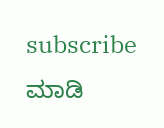subscribe ಮಾಡಿ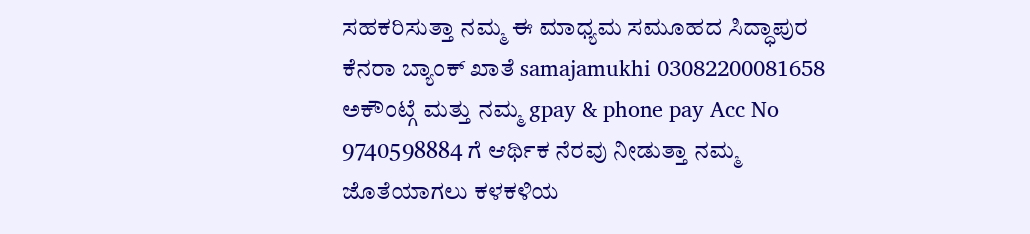ಸಹಕರಿಸುತ್ತಾ ನಮ್ಮ ಈ ಮಾಧ್ಯಮ ಸಮೂಹದ ಸಿದ್ಧಾಪುರ ಕೆನರಾ ಬ್ಯಾಂಕ್ ಖಾತೆ samajamukhi 03082200081658 ಅಕೌಂಟ್ಗೆ ಮತ್ತು ನಮ್ಮ gpay & phone pay Acc No 9740598884 ಗೆ ಆರ್ಥಿಕ ನೆರವು ನೀಡುತ್ತಾ ನಮ್ಮ ಜೊತೆಯಾಗಲು ಕಳಕಳಿಯ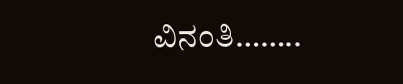ವಿನಂತಿ……..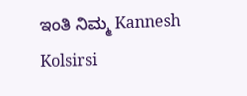ಇಂತಿ ನಿಮ್ಮ Kannesh Kolsirsi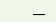___